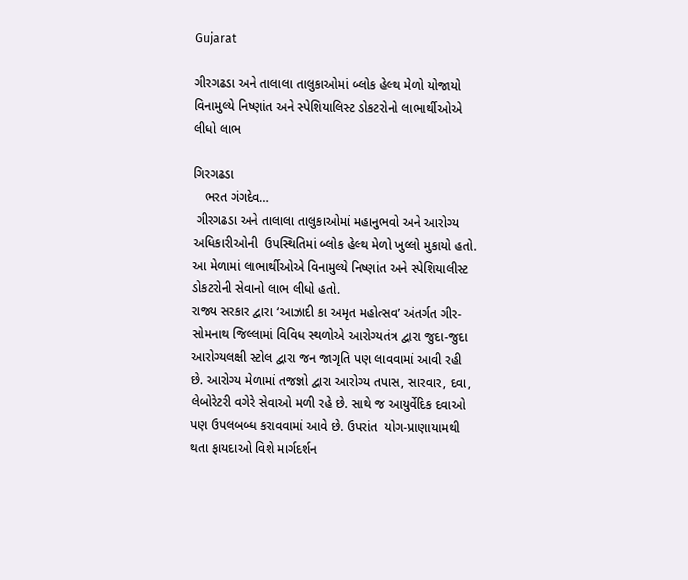Gujarat

ગીરગઢડા અને તાલાલા તાલુકાઓમાં બ્લોક હેલ્થ મેળો યોજાયો વિનામુલ્યે નિષ્ણાંત અને સ્પેશિયાલિસ્ટ ડોકટરોનો લાભાર્થીઓએ લીધો લાભ

ગિરગઢડા
   ભરત ગંગદેવ…
 ગીરગઢડા અને તાલાલા તાલુકાઓમાં મહાનુભવો અને આરોગ્ય અધિકારીઓની  ઉપસ્થિતિમાં બ્લોક હેલ્થ મેળો ખુલ્લો મુકાયો હતો. આ મેળામાં લાભાર્થીઓએ વિનામુલ્યે નિષ્ણાંત અને સ્પેશિયાલીસ્ટ ડોકટરોની સેવાનો લાભ લીધો હતો.
રાજ્ય સરકાર દ્વારા ‘આઝાદી કા અમૃત મહોત્સવ’ અંતર્ગત ગીર-સોમનાથ જિલ્લામાં વિવિધ સ્થળોએ આરોગ્યતંત્ર દ્વારા જુદા-જુદા આરોગ્યલક્ષી સ્ટોલ દ્વારા જન જાગૃતિ પણ લાવવામાં આવી રહી છે. આરોગ્ય મેળામાં તજજ્ઞો દ્વારા આરોગ્ય તપાસ, સારવાર, દવા, લેબોરેટરી વગેરે સેવાઓ મળી રહે છે. સાથે જ આયુર્વેદિક દવાઓ પણ ઉપલબબ્ધ કરાવવામાં આવે છે. ઉપરાંત  યોગ-પ્રાણાયામથી થતા ફાયદાઓ વિશે માર્ગદર્શન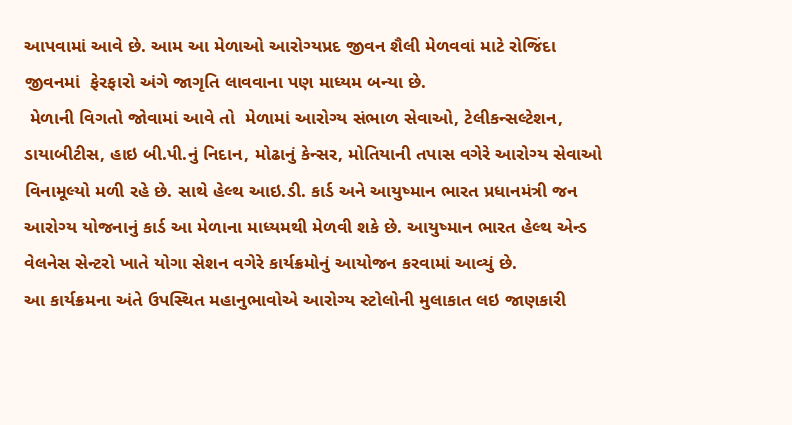આપવામાં આવે છે. આમ આ મેળાઓ આરોગ્યપ્રદ જીવન શૈલી મેળવવાં માટે રોજિંદા જીવનમાં  ફેરફારો અંગે જાગૃતિ લાવવાના પણ માધ્યમ બન્યા છે.
 મેળાની વિગતો જોવામાં આવે તો  મેળામાં આરોગ્ય સંભાળ સેવાઓ, ટેલીકન્સલ્ટેશન, ડાયાબીટીસ, હાઇ બી.પી.નું નિદાન, મોઢાનું કેન્સર, મોતિયાની તપાસ વગેરે આરોગ્ય સેવાઓ વિનામૂલ્યો મળી રહે છે. સાથે હેલ્થ આઇ.ડી. કાર્ડ અને આયુષ્માન ભારત પ્રધાનમંત્રી જન આરોગ્ય યોજનાનું કાર્ડ આ મેળાના માધ્યમથી મેળવી શકે છે. આયુષ્માન ભારત હેલ્થ એન્ડ વેલનેસ સેન્ટરો ખાતે યોગા સેશન વગેરે કાર્યક્રમોનું આયોજન કરવામાં આવ્યું છે.
આ કાર્યક્રમના અંતે ઉપસ્થિત મહાનુભાવોએ આરોગ્ય સ્ટોલોની મુલાકાત લઇ જાણકારી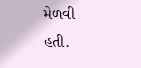મેળવી હતી.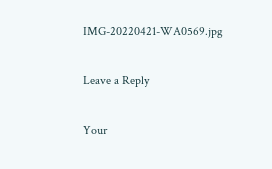IMG-20220421-WA0569.jpg

Leave a Reply

Your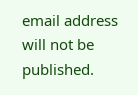email address will not be published.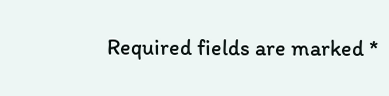Required fields are marked *